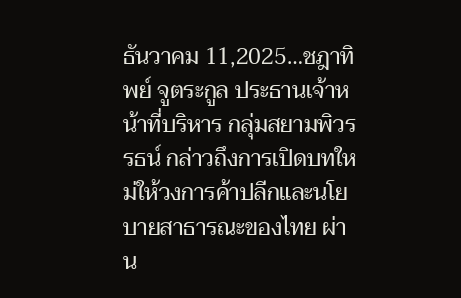ธันวาคม 11,2025…ชฎาทิพย์ จูตระกูล ประธานเจ้าหน้าที่บริหาร กลุ่มสยามพิวรรธน์ กล่าวถึงการเปิดบทใหม่ให้วงการค้าปลีกและนโยบายสาธารณะของไทย ผ่าน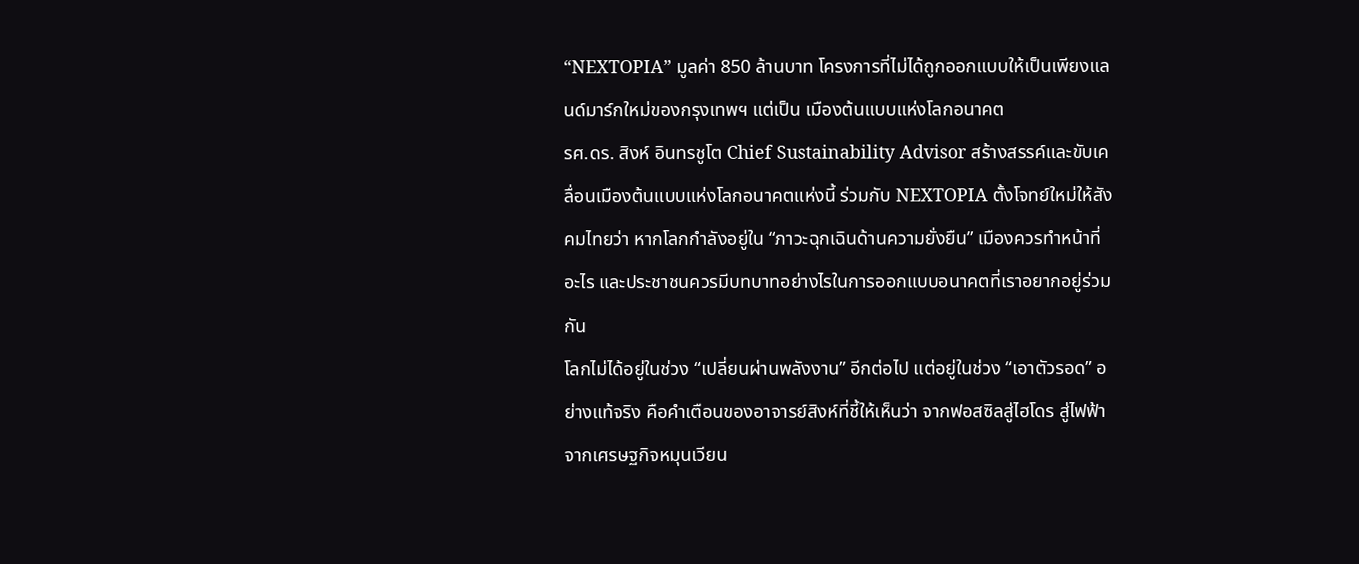“NEXTOPIA” มูลค่า 850 ล้านบาท โครงการที่ไม่ได้ถูกออกแบบให้เป็นเพียงแลนด์มาร์กใหม่ของกรุงเทพฯ แต่เป็น เมืองต้นแบบแห่งโลกอนาคต
รศ.ดร. สิงห์ อินทรชูโต Chief Sustainability Advisor สร้างสรรค์และขับเคลื่อนเมืองต้นแบบแห่งโลกอนาคตแห่งนี้ ร่วมกับ NEXTOPIA ตั้งโจทย์ใหม่ให้สังคมไทยว่า หากโลกกำลังอยู่ใน “ภาวะฉุกเฉินด้านความยั่งยืน” เมืองควรทำหน้าที่อะไร และประชาชนควรมีบทบาทอย่างไรในการออกแบบอนาคตที่เราอยากอยู่ร่วมกัน
โลกไม่ได้อยู่ในช่วง “เปลี่ยนผ่านพลังงาน” อีกต่อไป แต่อยู่ในช่วง “เอาตัวรอด” อย่างแท้จริง คือคำเตือนของอาจารย์สิงห์ที่ชี้ให้เห็นว่า จากฟอสซิลสู่ไฮโดร สู่ไฟฟ้า จากเศรษฐกิจหมุนเวียน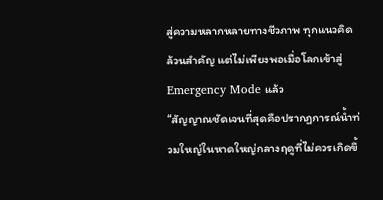สู่ความหลากหลายทางชีวภาพ ทุกแนวคิดล้วนสำคัญ แต่ไม่เพียงพอเมื่อโลกเข้าสู่ Emergency Mode แล้ว
“สัญญาณชัดเจนที่สุดคือปรากฏการณ์น้ำท่วมใหญ่ในหาดใหญ่กลางฤดูที่ไม่ควรเกิดขึ้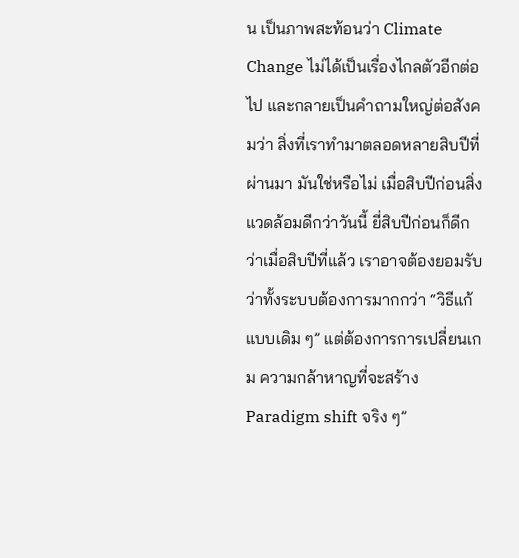น เป็นภาพสะท้อนว่า Climate Change ไม่ได้เป็นเรื่องไกลตัวอีกต่อไป และกลายเป็นคำถามใหญ่ต่อสังคมว่า สิ่งที่เราทำมาตลอดหลายสิบปีที่ผ่านมา มันใช่หรือไม่ เมื่อสิบปีก่อนสิ่งแวดล้อมดีกว่าวันนี้ ยี่สิบปีก่อนก็ดีกว่าเมื่อสิบปีที่แล้ว เราอาจต้องยอมรับว่าทั้งระบบต้องการมากกว่า “วิธีแก้แบบเดิม ๆ” แต่ต้องการการเปลี่ยนเกม ความกล้าหาญที่จะสร้าง Paradigm shift จริง ๆ”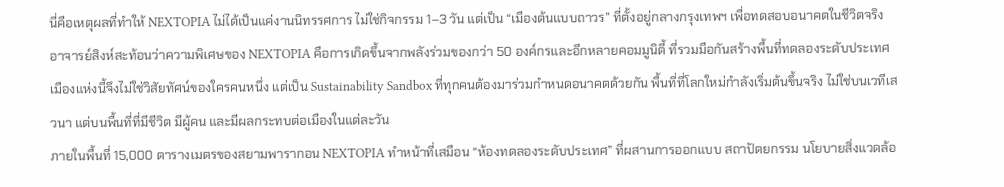นี่คือเหตุผลที่ทำให้ NEXTOPIA ไม่ได้เป็นแค่งานนิทรรศการ ไม่ใช่กิจกรรม 1–3 วัน แต่เป็น “เมืองต้นแบบถาวร” ที่ตั้งอยู่กลางกรุงเทพฯ เพื่อทดสอบอนาคตในชีวิตจริง อาจารย์สิงห์สะท้อนว่าความพิเศษของ NEXTOPIA คือการเกิดขึ้นจากพลังร่วมของกว่า 50 องค์กรและอีกหลายคอมมูนิตี้ ที่รวมมือกันสร้างพื้นที่ทดลองระดับประเทศ เมืองแห่งนี้จึงไม่ใช่วิสัยทัศน์ของใครคนหนึ่ง แต่เป็น Sustainability Sandbox ที่ทุกคนต้องมาร่วมกำหนดอนาคตด้วยกัน พื้นที่ที่โลกใหม่กำลังเริ่มต้นขึ้นจริง ไม่ใช่บนเวทีเสวนา แต่บนพื้นที่ที่มีชีวิต มีผู้คน และมีผลกระทบต่อเมืองในแต่ละวัน
ภายในพื้นที่ 15,000 ตารางเมตรของสยามพารากอน NEXTOPIA ทำหน้าที่เสมือน “ห้องทดลองระดับประเทศ” ที่ผสานการออกแบบ สถาปัตยกรรม นโยบายสิ่งแวดล้อ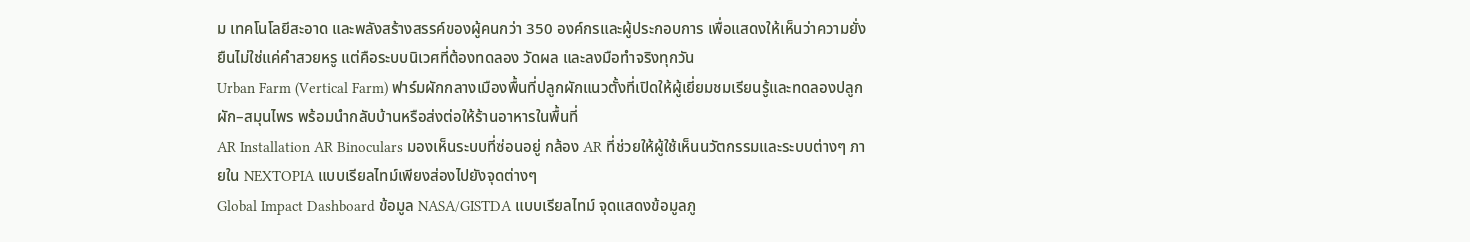ม เทคโนโลยีสะอาด และพลังสร้างสรรค์ของผู้คนกว่า 350 องค์กรและผู้ประกอบการ เพื่อแสดงให้เห็นว่าความยั่งยืนไม่ใช่แค่คำสวยหรู แต่คือระบบนิเวศที่ต้องทดลอง วัดผล และลงมือทำจริงทุกวัน
Urban Farm (Vertical Farm) ฟาร์มผักกลางเมืองพื้นที่ปลูกผักแนวตั้งที่เปิดให้ผู้เยี่ยมชมเรียนรู้และทดลองปลูกผัก–สมุนไพร พร้อมนำกลับบ้านหรือส่งต่อให้ร้านอาหารในพื้นที่
AR Installation AR Binoculars มองเห็นระบบที่ซ่อนอยู่ กล้อง AR ที่ช่วยให้ผู้ใช้เห็นนวัตกรรมและระบบต่างๆ ภายใน NEXTOPIA แบบเรียลไทม์เพียงส่องไปยังจุดต่างๆ
Global Impact Dashboard ข้อมูล NASA/GISTDA แบบเรียลไทม์ จุดแสดงข้อมูลภู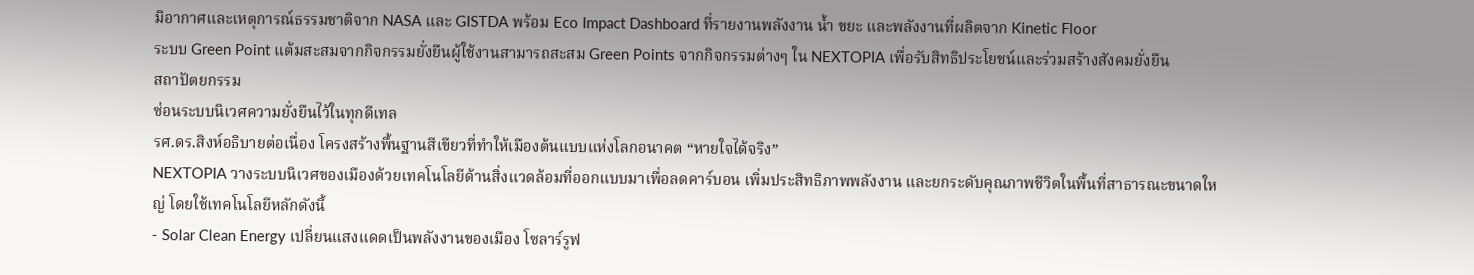มิอากาศและเหตุการณ์ธรรมชาติจาก NASA และ GISTDA พร้อม Eco Impact Dashboard ที่รายงานพลังงาน น้ำ ขยะ และพลังงานที่ผลิตจาก Kinetic Floor
ระบบ Green Point แต้มสะสมจากกิจกรรมยั่งยืนผู้ใช้งานสามารถสะสม Green Points จากกิจกรรมต่างๆ ใน NEXTOPIA เพื่อรับสิทธิประโยชน์และร่วมสร้างสังคมยั่งยืน
สถาปัตยกรรม
ซ่อนระบบนิเวศความยั่งยืนไว้ในทุกดีเทล
รศ.ดร.สิงห์อธิบายต่อเนื่อง โครงสร้างพื้นฐานสีเขียวที่ทำให้เมืองต้นแบบแห่งโลกอนาคต “หายใจได้จริง”
NEXTOPIA วางระบบนิเวศของเมืองด้วยเทคโนโลยีด้านสิ่งแวดล้อมที่ออกแบบมาเพื่อลดคาร์บอน เพิ่มประสิทธิภาพพลังงาน และยกระดับคุณภาพชีวิตในพื้นที่สาธารณะขนาดใหญ่ โดยใช้เทคโนโลยีหลักดังนี้
- Solar Clean Energy เปลี่ยนแสงแดดเป็นพลังงานของเมือง โซลาร์รูฟ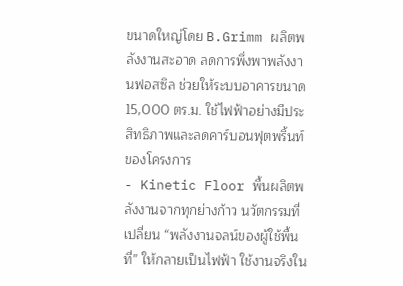ขนาดใหญ่โดย B.Grimm ผลิตพลังงานสะอาด ลดการพึ่งพาพลังงานฟอสซิล ช่วยให้ระบบอาคารขนาด 15,000 ตร.ม. ใช้ไฟฟ้าอย่างมีประสิทธิภาพและลดคาร์บอนฟุตพริ้นท์ของโครงการ
- Kinetic Floor พื้นผลิตพลังงานจากทุกย่างก้าว นวัตกรรมที่เปลี่ยน “พลังงานจลน์ของผู้ใช้พื้นที่” ให้กลายเป็นไฟฟ้า ใช้งานจริงใน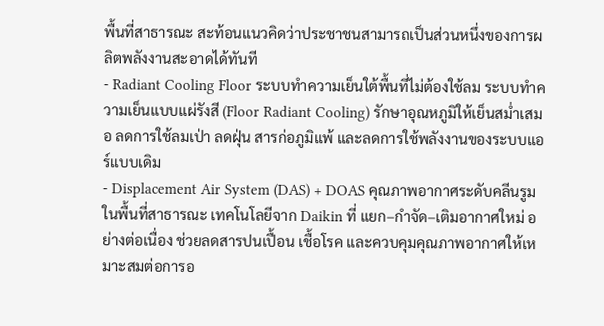พื้นที่สาธารณะ สะท้อนแนวคิดว่าประชาชนสามารถเป็นส่วนหนึ่งของการผลิตพลังงานสะอาดได้ทันที
- Radiant Cooling Floor ระบบทำความเย็นใต้พื้นที่ไม่ต้องใช้ลม ระบบทำความเย็นแบบแผ่รังสี (Floor Radiant Cooling) รักษาอุณหภูมิให้เย็นสม่ำเสมอ ลดการใช้ลมเป่า ลดฝุ่น สารก่อภูมิแพ้ และลดการใช้พลังงานของระบบแอร์แบบเดิม
- Displacement Air System (DAS) + DOAS คุณภาพอากาศระดับคลีนรูมในพื้นที่สาธารณะ เทคโนโลยีจาก Daikin ที่ แยก–กำจัด–เติมอากาศใหม่ อย่างต่อเนื่อง ช่วยลดสารปนเปื้อน เชื้อโรค และควบคุมคุณภาพอากาศให้เหมาะสมต่อการอ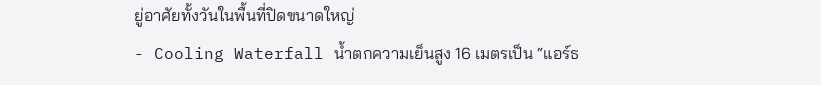ยู่อาศัยทั้งวันในพื้นที่ปิดขนาดใหญ่
- Cooling Waterfall น้ำตกความเย็นสูง 16 เมตรเป็น “แอร์ธ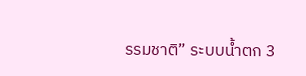รรมชาติ” ระบบน้ำตก 3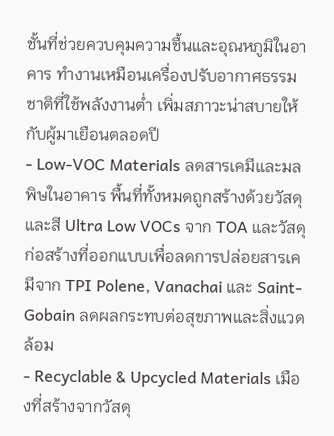ชั้นที่ช่วยควบคุมความชื้นและอุณหภูมิในอาคาร ทำงานเหมือนเครื่องปรับอากาศธรรมชาติที่ใช้พลังงานต่ำ เพิ่มสภาวะน่าสบายให้กับผู้มาเยือนตลอดปี
- Low-VOC Materials ลดสารเคมีและมลพิษในอาคาร พื้นที่ทั้งหมดถูกสร้างด้วยวัสดุและสี Ultra Low VOCs จาก TOA และวัสดุก่อสร้างที่ออกแบบเพื่อลดการปล่อยสารเคมีจาก TPI Polene, Vanachai และ Saint-Gobain ลดผลกระทบต่อสุขภาพและสิ่งแวดล้อม
- Recyclable & Upcycled Materials เมืองที่สร้างจากวัสดุ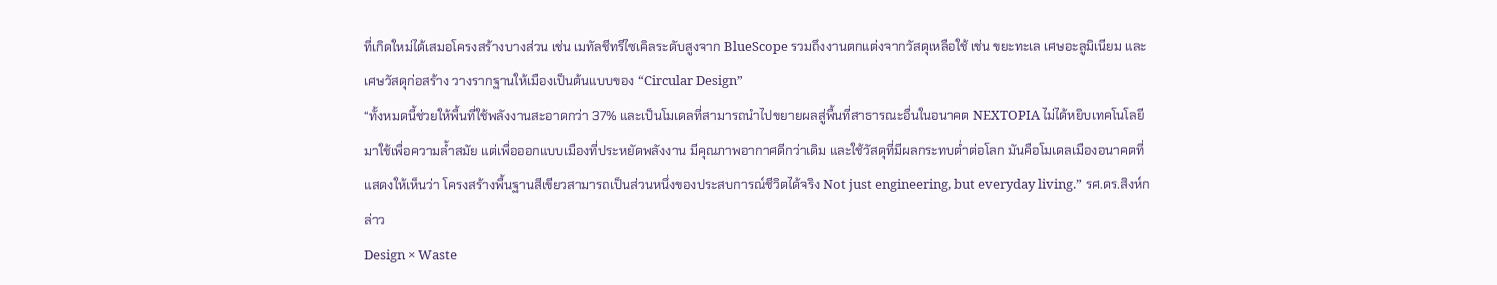ที่เกิดใหม่ได้เสมอโครงสร้างบางส่วน เช่น เมทัลชีทรีไซเคิลระดับสูงจาก BlueScope รวมถึงงานตกแต่งจากวัสดุเหลือใช้ เช่น ขยะทะเล เศษอะลูมิเนียม และเศษวัสดุก่อสร้าง วางรากฐานให้เมืองเป็นต้นแบบของ “Circular Design”
“ทั้งหมดนี้ช่วยให้พื้นที่ใช้พลังงานสะอาดกว่า 37% และเป็นโมเดลที่สามารถนำไปขยายผลสู่พื้นที่สาธารณะอื่นในอนาคต NEXTOPIA ไม่ได้หยิบเทคโนโลยีมาใช้เพื่อความล้ำสมัย แต่เพื่อออกแบบเมืองที่ประหยัดพลังงาน มีคุณภาพอากาศดีกว่าเดิม และใช้วัสดุที่มีผลกระทบต่ำต่อโลก มันคือโมเดลเมืองอนาคตที่แสดงให้เห็นว่า โครงสร้างพื้นฐานสีเขียวสามารถเป็นส่วนหนึ่งของประสบการณ์ชีวิตได้จริง Not just engineering, but everyday living.” รศ.ดร.สิงห์กล่าว
Design × Waste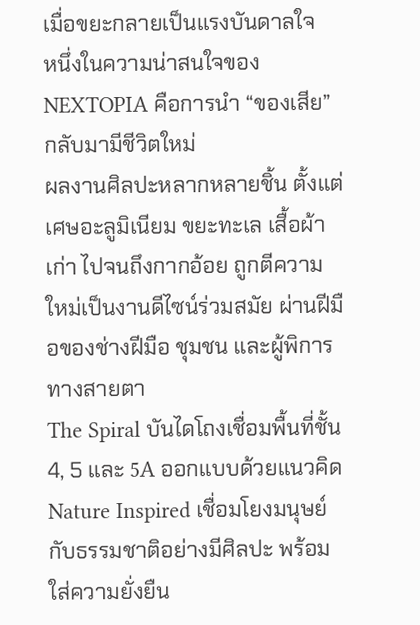เมื่อขยะกลายเป็นแรงบันดาลใจ
หนึ่งในความน่าสนใจของ NEXTOPIA คือการนำ “ของเสีย” กลับมามีชีวิตใหม่
ผลงานศิลปะหลากหลายชิ้น ตั้งแต่เศษอะลูมิเนียม ขยะทะเล เสื้อผ้าเก่า ไปจนถึงกากอ้อย ถูกตีความใหม่เป็นงานดีไซน์ร่วมสมัย ผ่านฝีมือของช่างฝีมือ ชุมชน และผู้พิการทางสายตา
The Spiral บันไดโถงเชื่อมพื้นที่ชั้น 4, 5 และ 5A ออกแบบด้วยแนวคิด Nature Inspired เชื่อมโยงมนุษย์กับธรรมชาติอย่างมีศิลปะ พร้อมใส่ความยั่งยืน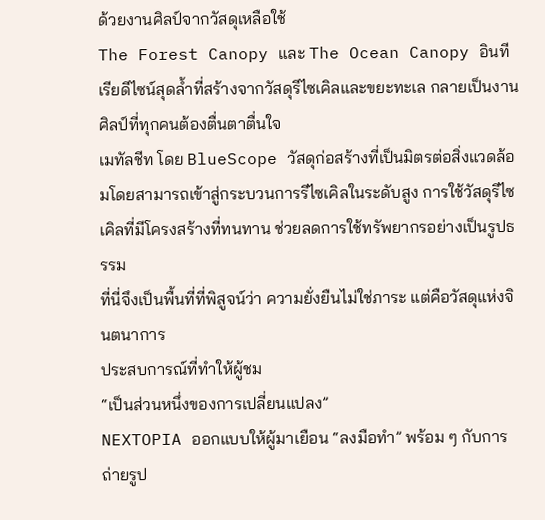ด้วยงานศิลป์จากวัสดุเหลือใช้
The Forest Canopy และ The Ocean Canopy อินทีเรียดีไซน์สุดล้ำที่สร้างจากวัสดุรีไซเคิลและขยะทะเล กลายเป็นงานศิลป์ที่ทุกคนต้องตื่นตาตื่นใจ
เมทัลชีท โดย BlueScope วัสดุก่อสร้างที่เป็นมิตรต่อสิ่งแวดล้อมโดยสามารถเข้าสู่กระบวนการรีไซเคิลในระดับสูง การใช้วัสดุรีไซเคิลที่มีโครงสร้างที่ทนทาน ช่วยลดการใช้ทรัพยากรอย่างเป็นรูปธรรม
ที่นี่จึงเป็นพื้นที่ที่พิสูจน์ว่า ความยั่งยืนไม่ใช่ภาระ แต่คือวัสดุแห่งจินตนาการ
ประสบการณ์ที่ทำให้ผู้ชม
“เป็นส่วนหนึ่งของการเปลี่ยนแปลง”
NEXTOPIA ออกแบบให้ผู้มาเยือน “ลงมือทำ” พร้อม ๆ กับการถ่ายรูป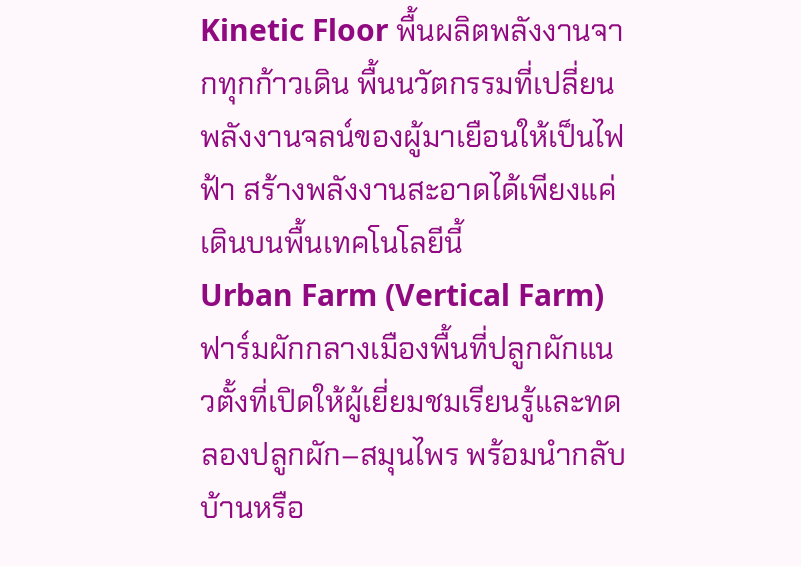Kinetic Floor พื้นผลิตพลังงานจากทุกก้าวเดิน พื้นนวัตกรรมที่เปลี่ยนพลังงานจลน์ของผู้มาเยือนให้เป็นไฟฟ้า สร้างพลังงานสะอาดได้เพียงแค่เดินบนพื้นเทคโนโลยีนี้
Urban Farm (Vertical Farm) ฟาร์มผักกลางเมืองพื้นที่ปลูกผักแนวตั้งที่เปิดให้ผู้เยี่ยมชมเรียนรู้และทดลองปลูกผัก–สมุนไพร พร้อมนำกลับบ้านหรือ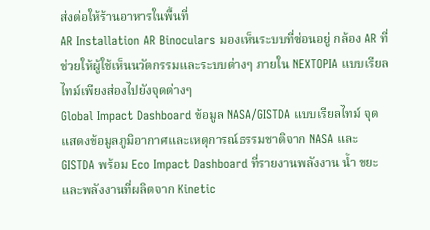ส่งต่อให้ร้านอาหารในพื้นที่
AR Installation AR Binoculars มองเห็นระบบที่ซ่อนอยู่ กล้อง AR ที่ช่วยให้ผู้ใช้เห็นนวัตกรรมและระบบต่างๆ ภายใน NEXTOPIA แบบเรียลไทม์เพียงส่องไปยังจุดต่างๆ
Global Impact Dashboard ข้อมูล NASA/GISTDA แบบเรียลไทม์ จุดแสดงข้อมูลภูมิอากาศและเหตุการณ์ธรรมชาติจาก NASA และ GISTDA พร้อม Eco Impact Dashboard ที่รายงานพลังงาน น้ำ ขยะ และพลังงานที่ผลิตจาก Kinetic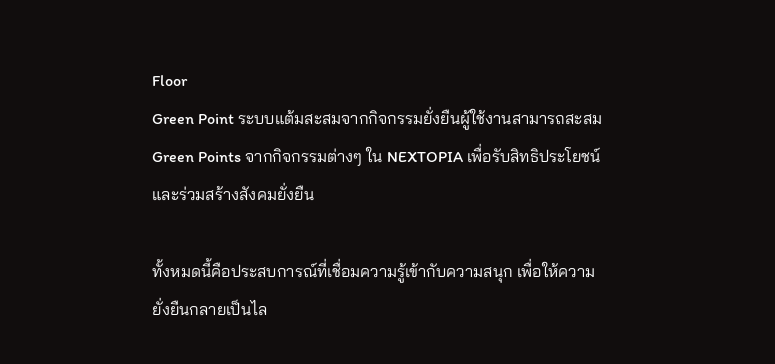Floor
Green Point ระบบแต้มสะสมจากกิจกรรมยั่งยืนผู้ใช้งานสามารถสะสม Green Points จากกิจกรรมต่างๆ ใน NEXTOPIA เพื่อรับสิทธิประโยชน์และร่วมสร้างสังคมยั่งยืน

ทั้งหมดนี้คือประสบการณ์ที่เชื่อมความรู้เข้ากับความสนุก เพื่อให้ความยั่งยืนกลายเป็นไล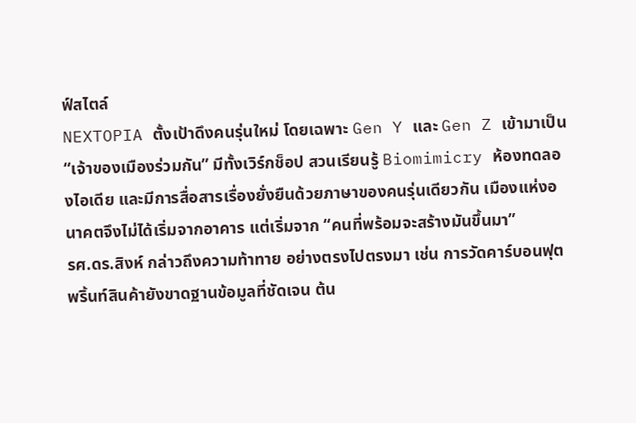ฟ์สไตล์
NEXTOPIA ตั้งเป้าดึงคนรุ่นใหม่ โดยเฉพาะ Gen Y และ Gen Z เข้ามาเป็น “เจ้าของเมืองร่วมกัน” มีทั้งเวิร์กช็อป สวนเรียนรู้ Biomimicry ห้องทดลองไอเดีย และมีการสื่อสารเรื่องยั่งยืนด้วยภาษาของคนรุ่นเดียวกัน เมืองแห่งอนาคตจึงไม่ได้เริ่มจากอาคาร แต่เริ่มจาก “คนที่พร้อมจะสร้างมันขึ้นมา”
รศ.ดร.สิงห์ กล่าวถึงความท้าทาย อย่างตรงไปตรงมา เช่น การวัดคาร์บอนฟุตพริ้นท์สินค้ายังขาดฐานข้อมูลที่ชัดเจน ต้น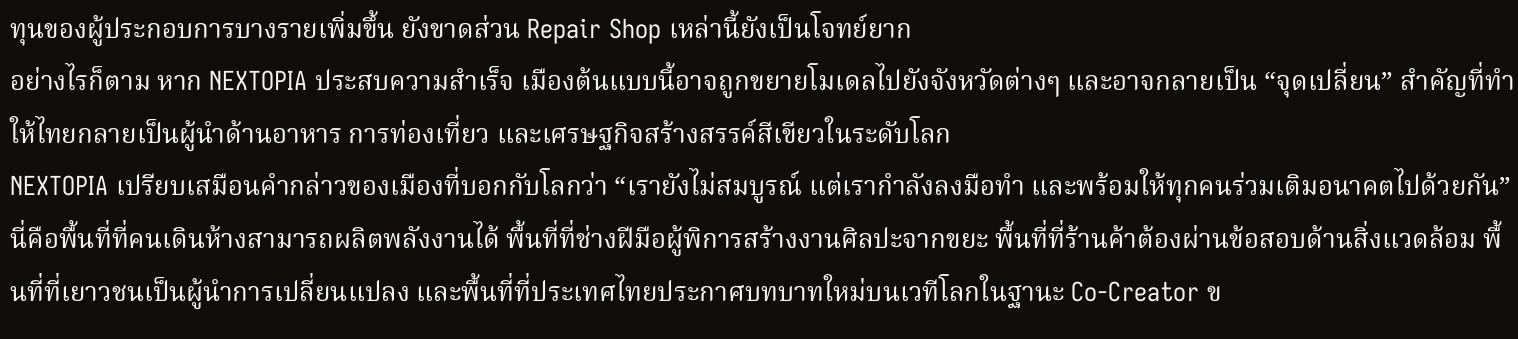ทุนของผู้ประกอบการบางรายเพิ่มขึ้น ยังขาดส่วน Repair Shop เหล่านี้ยังเป็นโจทย์ยาก
อย่างไรก็ตาม หาก NEXTOPIA ประสบความสำเร็จ เมืองต้นแบบนี้อาจถูกขยายโมเดลไปยังจังหวัดต่างๆ และอาจกลายเป็น “จุดเปลี่ยน” สำคัญที่ทำให้ไทยกลายเป็นผู้นำด้านอาหาร การท่องเที่ยว และเศรษฐกิจสร้างสรรค์สีเขียวในระดับโลก
NEXTOPIA เปรียบเสมือนคำกล่าวของเมืองที่บอกกับโลกว่า “เรายังไม่สมบูรณ์ แต่เรากำลังลงมือทำ และพร้อมให้ทุกคนร่วมเติมอนาคตไปด้วยกัน”
นี่คือพื้นที่ที่คนเดินห้างสามารถผลิตพลังงานได้ พื้นที่ที่ช่างฝีมือผู้พิการสร้างงานศิลปะจากขยะ พื้นที่ที่ร้านค้าต้องผ่านข้อสอบด้านสิ่งแวดล้อม พื้นที่ที่เยาวชนเป็นผู้นำการเปลี่ยนแปลง และพื้นที่ที่ประเทศไทยประกาศบทบาทใหม่บนเวทีโลกในฐานะ Co-Creator ข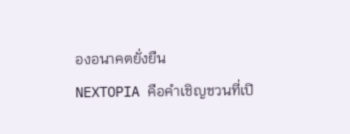องอนาคตยั่งยืน
NEXTOPIA คือคำเชิญชวนที่เปิ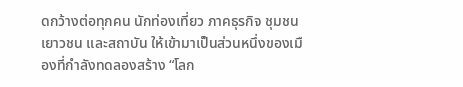ดกว้างต่อทุกคน นักท่องเที่ยว ภาคธุรกิจ ชุมชน เยาวชน และสถาบัน ให้เข้ามาเป็นส่วนหนึ่งของเมืองที่กำลังทดลองสร้าง “โลก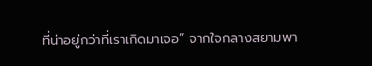ที่น่าอยู่กว่าที่เราเกิดมาเจอ” จากใจกลางสยามพา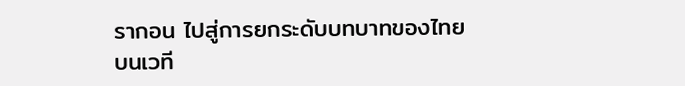รากอน ไปสู่การยกระดับบทบาทของไทยบนเวที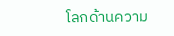โลกด้านความ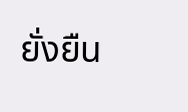ยั่งยืน